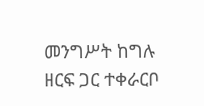መንግሥት ከግሉ ዘርፍ ጋር ተቀራርቦ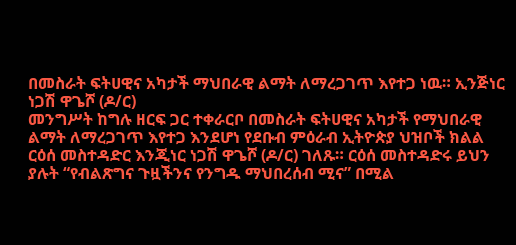በመስራት ፍትሀዊና አካታች ማህበራዊ ልማት ለማረጋገጥ እየተጋ ነዉ። ኢንጅነር ነጋሽ ዋጌሾ (ዶ/ር)
መንግሥት ከግሉ ዘርፍ ጋር ተቀራርቦ በመስራት ፍትሀዊና አካታች የማህበራዊ ልማት ለማረጋገጥ እየተጋ እንደሆነ የደቡብ ምዕራብ ኢትዮጵያ ህዝቦች ክልል ርዕሰ መስተዳድር እንጂነር ነጋሽ ዋጌሾ (ዶ/ር) ገለጹ። ርዕሰ መስተዳድሩ ይህን ያሉት “የብልጽግና ጉዟችንና የንግዱ ማህበረሰብ ሚና” በሚል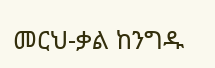መርህ-ቃል ከንግዱ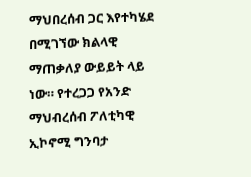ማህበረሰብ ጋር እየተካሄደ በሚገኘው ክልላዊ ማጠቃለያ ውይይት ላይ ነው። የተረጋጋ የአንድ ማህብረሰብ ፖለቲካዊ ኢኮኖሚ ግንባታ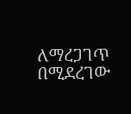ለማረጋገጥ በሚደረገው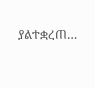ያልተቋረጠ…